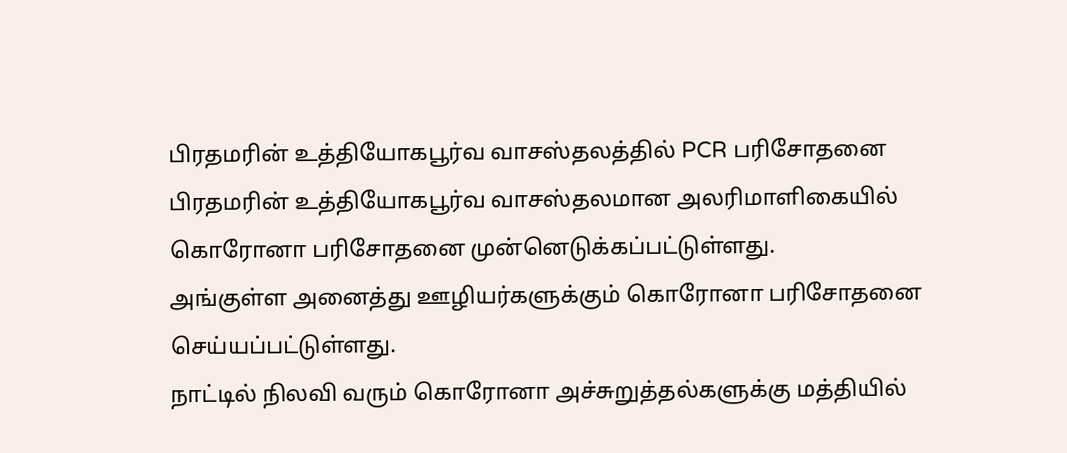பிரதமரின் உத்தியோகபூர்வ வாசஸ்தலத்தில் PCR பரிசோதனை
பிரதமரின் உத்தியோகபூர்வ வாசஸ்தலமான அலரிமாளிகையில் கொரோனா பரிசோதனை முன்னெடுக்கப்பட்டுள்ளது.
அங்குள்ள அனைத்து ஊழியர்களுக்கும் கொரோனா பரிசோதனை செய்யப்பட்டுள்ளது.
நாட்டில் நிலவி வரும் கொரோனா அச்சுறுத்தல்களுக்கு மத்தியில்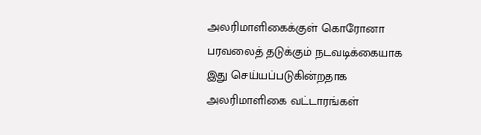அலரிமாளிகைக்குள் கொரோனா பரவலைத் தடுக்கும் நடவடிக்கையாக இது செய்யப்படுகின்றதாக அலரிமாளிகை வட்டாரங்கள்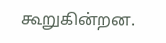கூறுகின்றன.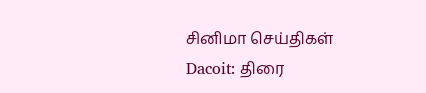சினிமா செய்திகள்
Dacoit: திரை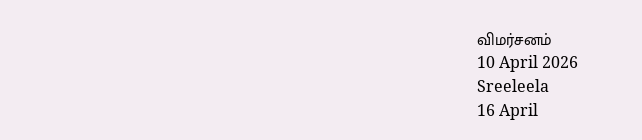விமர்சனம்
10 April 2026
Sreeleela
16 April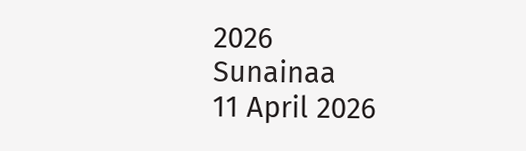2026
Sunainaa
11 April 2026